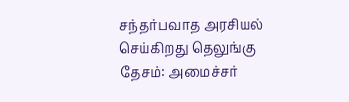சந்தர்பவாத அரசியல் செய்கிறது தெலுங்கு தேசம்: அமைச்சர்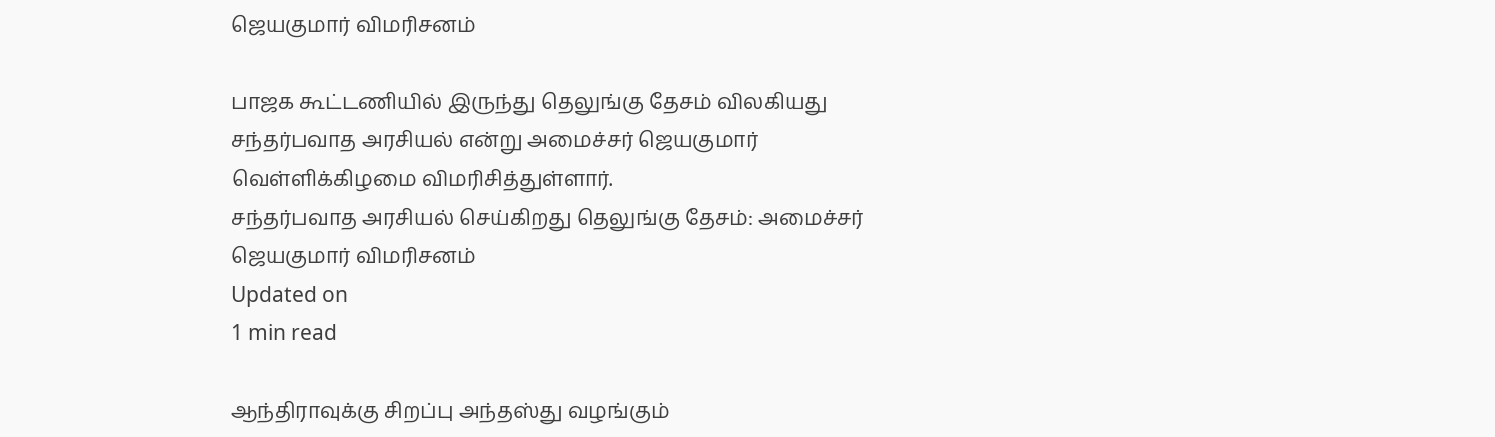ஜெயகுமார் விமரிசனம்

பாஜக கூட்டணியில் இருந்து தெலுங்கு தேசம் விலகியது சந்தர்பவாத அரசியல் என்று அமைச்சர் ஜெயகுமார் வெள்ளிக்கிழமை விமரிசித்துள்ளார்.
சந்தர்பவாத அரசியல் செய்கிறது தெலுங்கு தேசம்: அமைச்சர் ஜெயகுமார் விமரிசனம்
Updated on
1 min read

ஆந்திராவுக்கு சிறப்பு அந்தஸ்து வழங்கும்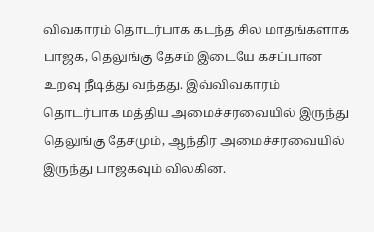விவகாரம் தொடர்பாக கடந்த சில மாதங்களாக பாஜக, தெலுங்கு தேசம் இடையே கசப்பான உறவு நீடித்து வந்தது. இவ்விவகாரம் தொடர்பாக மத்திய அமைச்சரவையில் இருந்து தெலுங்கு தேசமும், ஆந்திர அமைச்சரவையில் இருந்து பாஜகவும் விலகின.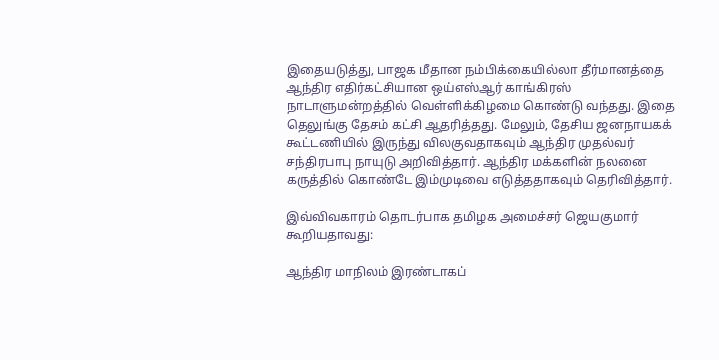இதையடுத்து, பாஜக மீதான நம்பிக்கையில்லா தீர்மானத்தை ஆந்திர எதிர்கட்சியான ஒய்எஸ்ஆர் காங்கிரஸ் நாடாளுமன்றத்தில் வெள்ளிக்கிழமை கொண்டு வந்தது. இதை தெலுங்கு தேசம் கட்சி ஆதரித்தது. மேலும், தேசிய ஜனநாயகக் கூட்டணியில் இருந்து விலகுவதாகவும் ஆந்திர முதல்வர் சந்திரபாபு நாயுடு அறிவித்தார். ஆந்திர மக்களின் நலனை கருத்தில் கொண்டே இம்முடிவை எடுத்ததாகவும் தெரிவித்தார்.

இவ்விவகாரம் தொடர்பாக தமிழக அமைச்சர் ஜெயகுமார் கூறியதாவது:

ஆந்திர மாநிலம் இரண்டாகப்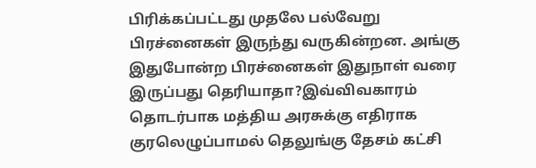பிரிக்கப்பட்டது முதலே பல்வேறு பிரச்னைகள் இருந்து வருகின்றன. அங்கு இதுபோன்ற பிரச்னைகள் இதுநாள் வரை இருப்பது தெரியாதா?இவ்விவகாரம் தொடர்பாக மத்திய அரசுக்கு எதிராக குரலெழுப்பாமல் தெலுங்கு தேசம் கட்சி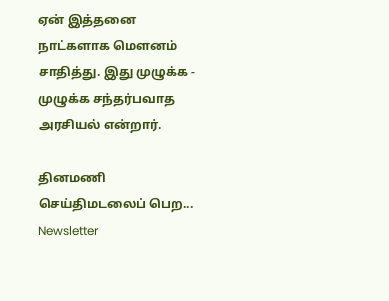ஏன் இத்தனை நாட்களாக மௌனம் சாதித்து. இது முழுக்க - முழுக்க சந்தர்பவாத அரசியல் என்றார்.

தினமணி செய்திமடலைப் பெற... Newsletter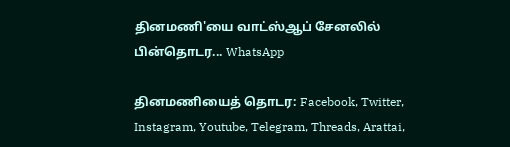தினமணி'யை வாட்ஸ்ஆப் சேனலில் பின்தொடர... WhatsApp

தினமணியைத் தொடர: Facebook, Twitter, Instagram, Youtube, Telegram, Threads, Arattai,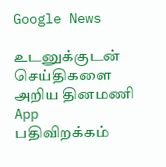Google News

உடனுக்குடன் செய்திகளை அறிய தினமணி App பதிவிறக்கம்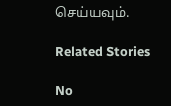செய்யவும்.

Related Stories

No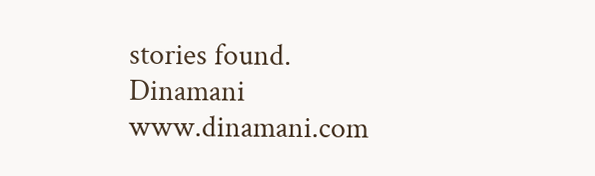stories found.
Dinamani
www.dinamani.com